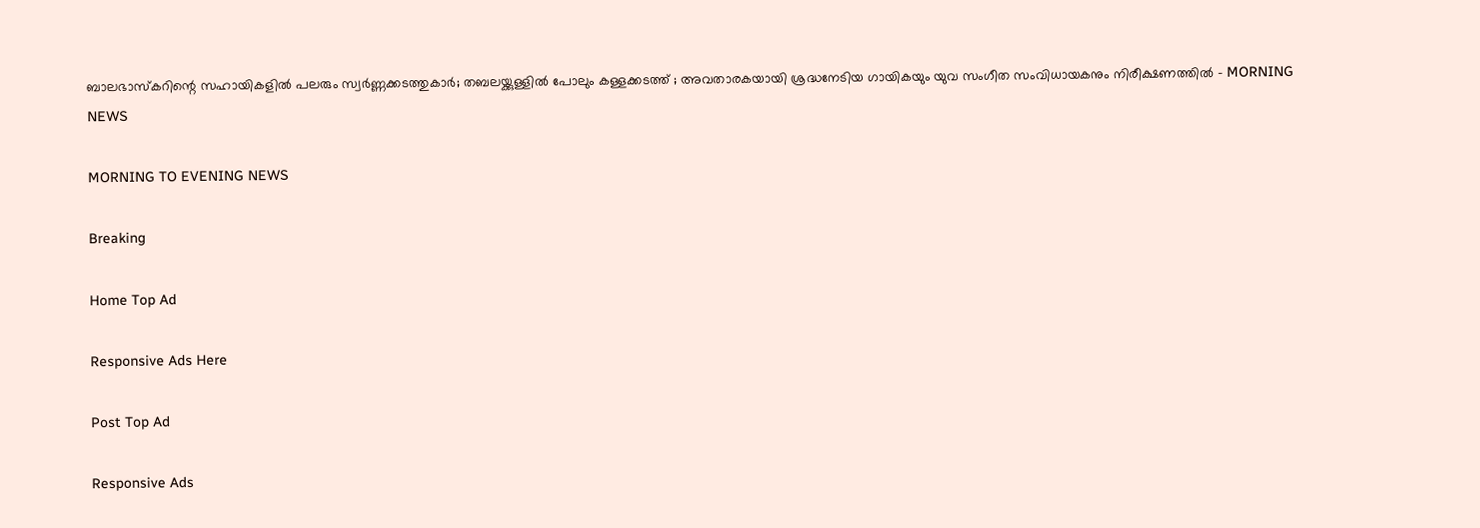ബാലഭാസ്‌കറിന്റെ സഹായികളില്‍ പലരും സ്വര്‍ണ്ണക്കടത്തുകാര്‍; തബലയ്ക്കുള്ളില്‍ പോലും കള്ളക്കടത്ത് ; അവതാരകയായി ശ്രദ്ധനേടിയ ഗായികയും യുവ സംഗീത സംവിധായകനും നിരീക്ഷണത്തില്‍ - MORNING NEWS

MORNING TO EVENING NEWS

Breaking

Home Top Ad

Responsive Ads Here

Post Top Ad

Responsive Ads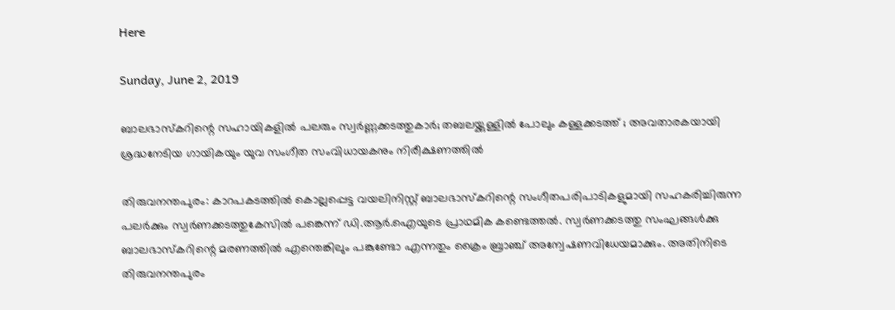Here

Sunday, June 2, 2019

ബാലഭാസ്‌കറിന്റെ സഹായികളില്‍ പലരും സ്വര്‍ണ്ണക്കടത്തുകാര്‍; തബലയ്ക്കുള്ളില്‍ പോലും കള്ളക്കടത്ത് ; അവതാരകയായി ശ്രദ്ധനേടിയ ഗായികയും യുവ സംഗീത സംവിധായകനും നിരീക്ഷണത്തില്‍

തിരുവനന്തപുരം: കാറപകടത്തില്‍ കൊല്ലപ്പെട്ട വയലിനിസ്റ്റ് ബാലഭാസ്‌കറിന്റെ സംഗീതപരിപാടികളുമായി സഹകരിച്ചിരുന്ന പലര്‍ക്കും സ്വര്‍ണക്കടത്തുകേസില്‍ പങ്കെന്ന് ഡി.ആര്‍.ഐയുടെ പ്രാഥമിക കണ്ടെത്തല്‍. സ്വര്‍ണക്കടത്തു സംഘങ്ങള്‍ക്കു ബാലഭാസ്‌കറിന്റെ മരണത്തില്‍ എന്തെങ്കിലും പങ്കുണ്ടോ എന്നതും ക്രൈം ബ്രാഞ്ച് അന്വേഷണവിധേയമാക്കും. അതിനിടെ തിരുവനന്തപുരം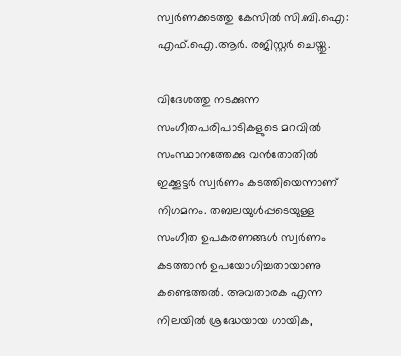സ്വര്‍ണക്കടത്തു കേസില്‍ സി.ബി.ഐ: എഫ്.ഐ.ആര്‍. രജിസ്റ്റര്‍ ചെയ്തു.

വിദേശത്തു നടക്കുന്ന സംഗീതപരിപാടികളുടെ മറവില്‍ സംസ്ഥാനത്തേക്കു വന്‍തോതില്‍ ഇക്കൂട്ടര്‍ സ്വര്‍ണം കടത്തിയെന്നാണ് നിഗമനം. തബലയുള്‍പ്പടെയുള്ള സംഗീത ഉപകരണങ്ങള്‍ സ്വര്‍ണം കടത്താന്‍ ഉപയോഗിച്ചതായാണു കണ്ടെത്തല്‍. അവതാരക എന്ന നിലയില്‍ ശ്രദ്ധേയായ ഗായിക,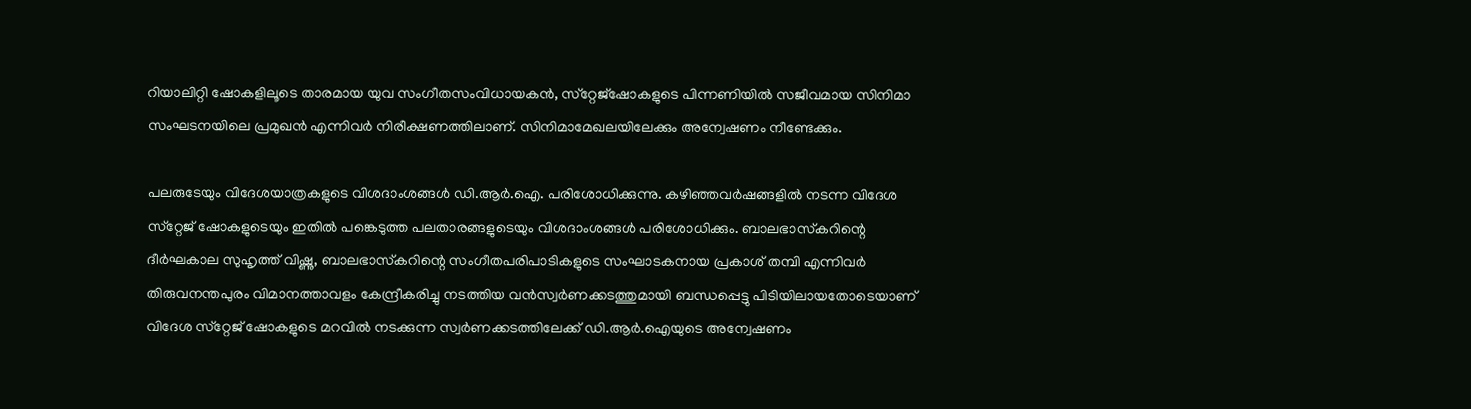റിയാലിറ്റി ഷോകളിലൂടെ താരമായ യുവ സംഗീതസംവിധായകന്‍, സ്‌റ്റേജ്‌ഷോകളുടെ പിന്നണിയില്‍ സജീവമായ സിനിമാ സംഘടനയിലെ പ്രമുഖന്‍ എന്നിവര്‍ നിരീക്ഷണത്തിലാണ്. സിനിമാമേഖലയിലേക്കും അന്വേഷണം നീണ്ടേക്കും.

പലരുടേയും വിദേശയാത്രകളുടെ വിശദാംശങ്ങള്‍ ഡി.ആര്‍.ഐ. പരിശോധിക്കുന്നു. കഴിഞ്ഞവര്‍ഷങ്ങളില്‍ നടന്ന വിദേശ സ്‌റ്റേജ് ഷോകളുടെയും ഇതില്‍ പങ്കെടുത്ത പലതാരങ്ങളുടെയും വിശദാംശങ്ങള്‍ പരിശോധിക്കും. ബാലഭാസ്‌കറിന്റെ ദീര്‍ഘകാല സുഹൃത്ത് വിഷ്ണു, ബാലഭാസ്‌കറിന്റെ സംഗീതപരിപാടികളുടെ സംഘാടകനായ പ്രകാശ് തമ്പി എന്നിവര്‍ തിരുവനന്തപുരം വിമാനത്താവളം കേന്ദ്രീകരിച്ചു നടത്തിയ വന്‍സ്വര്‍ണക്കടത്തുമായി ബന്ധപ്പെട്ടു പിടിയിലായതോടെയാണ് വിദേശ സ്‌റ്റേജ് ഷോകളുടെ മറവില്‍ നടക്കുന്ന സ്വര്‍ണക്കടത്തിലേക്ക് ഡി.ആര്‍.ഐയുടെ അന്വേഷണം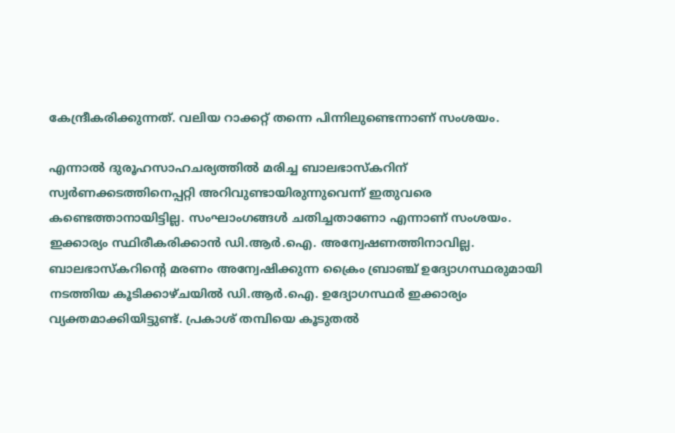കേന്ദ്രീകരിക്കുന്നത്. വലിയ റാക്കറ്റ് തന്നെ പിന്നിലുണ്ടെന്നാണ് സംശയം.

എന്നാല്‍ ദുരൂഹസാഹചര്യത്തില്‍ മരിച്ച ബാലഭാസ്‌കറിന് സ്വര്‍ണക്കടത്തിനെപ്പറ്റി അറിവുണ്ടായിരുന്നുവെന്ന് ഇതുവരെ കണ്ടെത്താനായിട്ടില്ല. സംഘാംഗങ്ങള്‍ ചതിച്ചതാണോ എന്നാണ് സംശയം. ഇക്കാര്യം സ്ഥിരീകരിക്കാന്‍ ഡി.ആര്‍.ഐ. അന്വേഷണത്തിനാവില്ല. ബാലഭാസ്‌കറിന്റെ മരണം അന്വേഷിക്കുന്ന ക്രൈം ബ്രാഞ്ച് ഉദ്യോഗസ്ഥരുമായി നടത്തിയ കൂടിക്കാഴ്ചയില്‍ ഡി.ആര്‍.ഐ. ഉദ്യോഗസ്ഥര്‍ ഇക്കാര്യം വ്യക്തമാക്കിയിട്ടുണ്ട്. പ്രകാശ് തമ്പിയെ കൂടുതല്‍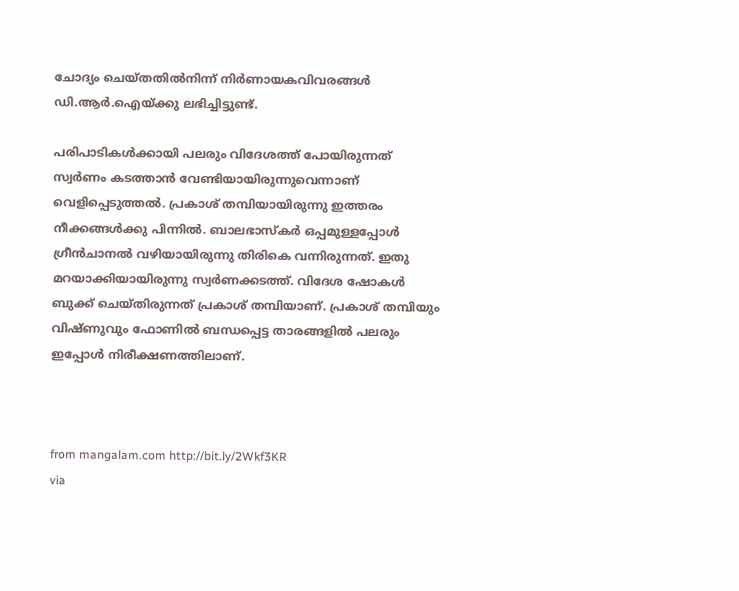ചോദ്യം ചെയ്തതില്‍നിന്ന് നിര്‍ണായകവിവരങ്ങള്‍ ഡി.ആര്‍.ഐയ്ക്കു ലഭിച്ചിട്ടുണ്ട്.

പരിപാടികള്‍ക്കായി പലരും വിദേശത്ത് പോയിരുന്നത് സ്വര്‍ണം കടത്താന്‍ വേണ്ടിയായിരുന്നുവെന്നാണ് വെളിപ്പെടുത്തല്‍. പ്രകാശ് തമ്പിയായിരുന്നു ഇത്തരം നീക്കങ്ങള്‍ക്കു പിന്നില്‍. ബാലഭാസ്‌കര്‍ ഒപ്പമുള്ളപ്പോള്‍ ഗ്രീന്‍ചാനല്‍ വഴിയായിരുന്നു തിരികെ വന്നിരുന്നത്. ഇതു മറയാക്കിയായിരുന്നു സ്വര്‍ണക്കടത്ത്. വിദേശ ഷോകള്‍ ബുക്ക് ചെയ്തിരുന്നത് പ്രകാശ് തമ്പിയാണ്. പ്രകാശ് തമ്പിയും വിഷ്ണുവും ഫോണില്‍ ബന്ധപ്പെട്ട താരങ്ങളില്‍ പലരും ഇപ്പോള്‍ നിരീക്ഷണത്തിലാണ്.



from mangalam.com http://bit.ly/2Wkf3KR
via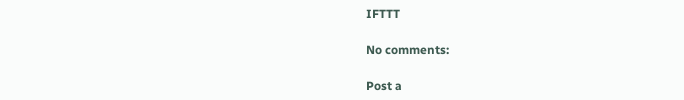IFTTT

No comments:

Post a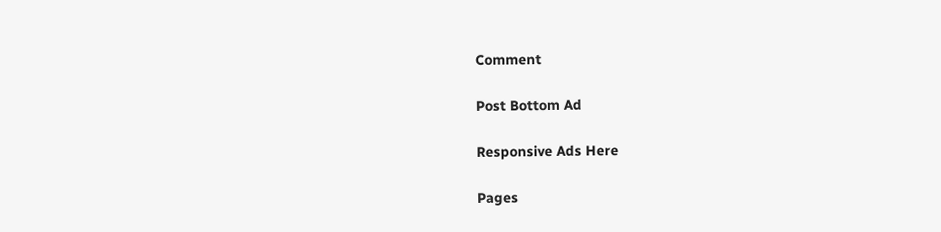Comment

Post Bottom Ad

Responsive Ads Here

Pages